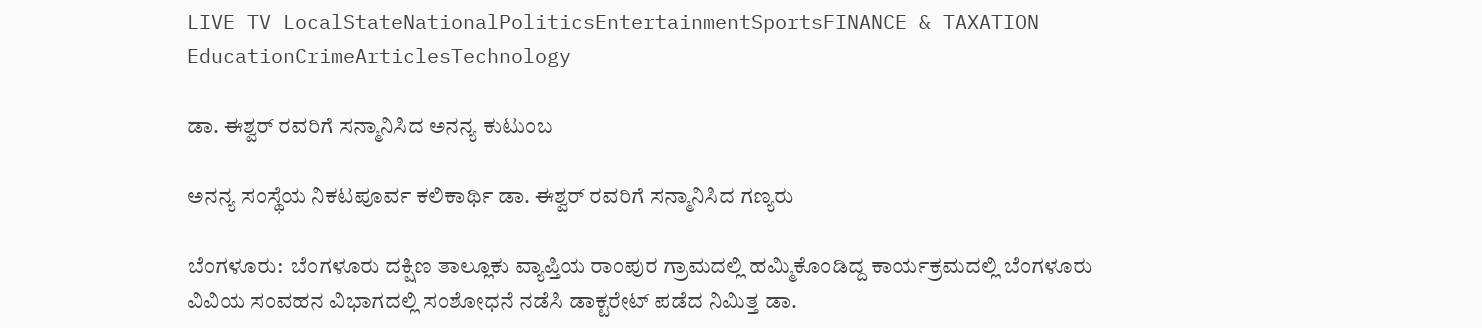LIVE TV LocalStateNationalPoliticsEntertainmentSportsFINANCE & TAXATION EducationCrimeArticlesTechnology

ಡಾ. ಈಶ್ವರ್ ರವರಿಗೆ ಸನ್ಮಾನಿಸಿದ ಅನನ್ಯ ಕುಟುಂಬ

ಅನನ್ಯ ಸಂಸ್ಥೆಯ ನಿಕಟಪೂರ್ವ ಕಲಿಕಾರ್ಥಿ ಡಾ. ಈಶ್ವರ್ ರವರಿಗೆ ಸನ್ಮಾನಿಸಿದ ಗಣ್ಯರು

ಬೆಂಗಳೂರು:  ಬೆಂಗಳೂರು ದಕ್ಷಿಣ ತಾಲ್ಲೂಕು ವ್ಯಾಪ್ತಿಯ ರಾಂಪುರ ಗ್ರಾಮದಲ್ಲಿ ಹಮ್ಮಿಕೊಂಡಿದ್ದ ಕಾರ್ಯಕ್ರಮದಲ್ಲಿ ಬೆಂಗಳೂರು ವಿವಿಯ ಸಂವಹನ ವಿಭಾಗದಲ್ಲಿ ಸಂಶೋಧನೆ ನಡೆಸಿ ಡಾಕ್ಟರೇಟ್ ಪಡೆದ ನಿಮಿತ್ತ ಡಾ.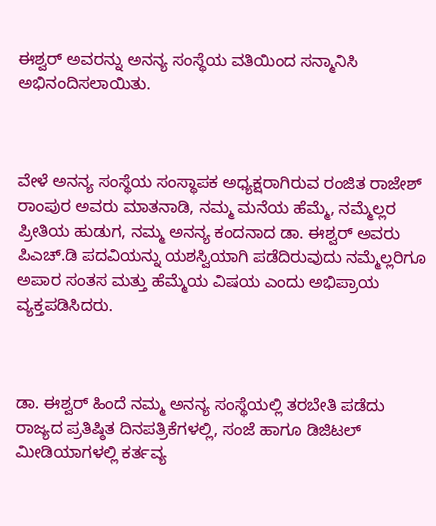ಈಶ್ವರ್ ಅವರನ್ನು ಅನನ್ಯ ಸಂಸ್ಥೆಯ ವತಿಯಿಂದ ಸನ್ಮಾನಿಸಿ ಅಭಿನಂದಿಸಲಾಯಿತು.



ವೇಳೆ ಅನನ್ಯ ಸಂಸ್ಥೆಯ ಸಂಸ್ಥಾಪಕ ಅಧ್ಯಕ್ಷರಾಗಿರುವ ರಂಜಿತ ರಾಜೇಶ್ ರಾಂಪುರ ಅವರು ಮಾತನಾಡಿ, ನಮ್ಮ ಮನೆಯ ಹೆಮ್ಮೆ, ನಮ್ಮೆಲ್ಲರ ಪ್ರೀತಿಯ ಹುಡುಗ, ನಮ್ಮ ಅನನ್ಯ ಕಂದನಾದ ಡಾ. ಈಶ್ವರ್ ಅವರು ಪಿಎಚ್‌.ಡಿ ಪದವಿಯನ್ನು ಯಶಸ್ವಿಯಾಗಿ ಪಡೆದಿರುವುದು ನಮ್ಮೆಲ್ಲರಿಗೂ ಅಪಾರ ಸಂತಸ ಮತ್ತು ಹೆಮ್ಮೆಯ ವಿಷಯ ಎಂದು ಅಭಿಪ್ರಾಯ ವ್ಯಕ್ತಪಡಿಸಿದರು.



ಡಾ. ಈಶ್ವರ್ ಹಿಂದೆ ನಮ್ಮ ಅನನ್ಯ ಸಂಸ್ಥೆಯಲ್ಲಿ ತರಬೇತಿ ಪಡೆದು ರಾಜ್ಯದ ಪ್ರತಿಷ್ಠಿತ ದಿನಪತ್ರಿಕೆಗಳಲ್ಲಿ, ಸಂಜೆ ಹಾಗೂ ಡಿಜಿಟಲ್ ಮೀಡಿಯಾಗಳಲ್ಲಿ ಕರ್ತವ್ಯ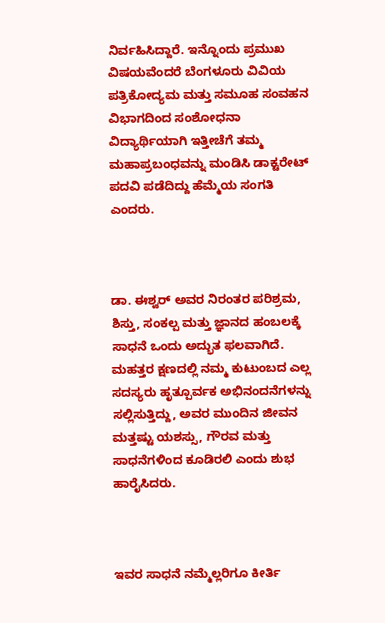ನಿರ್ವಹಿಸಿದ್ದಾರೆ. ಇನ್ನೊಂದು ಪ್ರಮುಖ ವಿಷಯವೆಂದರೆ ಬೆಂಗಳೂರು ವಿವಿಯ ಪತ್ರಿಕೋದ್ಯಮ ಮತ್ತು ಸಮೂಹ ಸಂವಹನ ವಿಭಾಗದಿಂದ ಸಂಶೋಧನಾ ವಿದ್ಯಾರ್ಥಿಯಾಗಿ ಇತ್ತೀಚೆಗೆ ತಮ್ಮ ಮಹಾಪ್ರಬಂಧವನ್ನು ಮಂಡಿಸಿ ಡಾಕ್ಟರೇಟ್ ಪದವಿ ಪಡೆದಿದ್ದು ಹೆಮ್ಮೆಯ ಸಂಗತಿ ಎಂದರು.



ಡಾ. ಈಶ್ವರ್ ಅವರ ನಿರಂತರ ಪರಿಶ್ರಮ, ಶಿಸ್ತು, ಸಂಕಲ್ಪ ಮತ್ತು ಜ್ಞಾನದ ಹಂಬಲಕ್ಕೆ ಸಾಧನೆ ಒಂದು ಅದ್ಭುತ ಫಲವಾಗಿದೆ. ಮಹತ್ತರ ಕ್ಷಣದಲ್ಲಿ ನಮ್ಮ ಕುಟುಂಬದ ಎಲ್ಲ ಸದಸ್ಯರು ಹೃತ್ಪೂರ್ವಕ ಅಭಿನಂದನೆಗಳನ್ನು ಸಲ್ಲಿಸುತ್ತಿದ್ದು, ಅವರ ಮುಂದಿನ ಜೀವನ ಮತ್ತಷ್ಟು ಯಶಸ್ಸು, ಗೌರವ ಮತ್ತು ಸಾಧನೆಗಳಿಂದ ಕೂಡಿರಲಿ ಎಂದು ಶುಭ ಹಾರೈಸಿದರು.



ಇವರ ಸಾಧನೆ ನಮ್ಮೆಲ್ಲರಿಗೂ ಕೀರ್ತಿ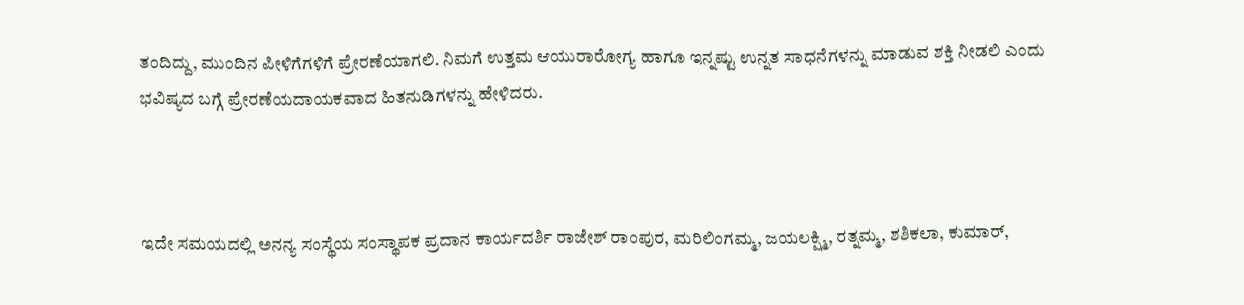ತಂದಿದ್ದು, ಮುಂದಿನ ಪೀಳಿಗೆಗಳಿಗೆ ಪ್ರೇರಣೆಯಾಗಲಿ. ನಿಮಗೆ ಉತ್ತಮ ಆಯುರಾರೋಗ್ಯ ಹಾಗೂ ಇನ್ನಷ್ಟು ಉನ್ನತ ಸಾಧನೆಗಳನ್ನು ಮಾಡುವ ಶಕ್ತಿ ನೀಡಲಿ ಎಂದು ಭವಿಷ್ಯದ ಬಗ್ಗೆ ಪ್ರೇರಣೆಯದಾಯಕವಾದ ಹಿತನುಡಿಗಳನ್ನು ಹೇಳಿದರು.



ಇದೇ ಸಮಯದಲ್ಲಿ ಅನನ್ಯ ಸಂಸ್ಥೆಯ ಸಂಸ್ಥಾಪಕ ಪ್ರದಾನ ಕಾರ್ಯದರ್ಶಿ ರಾಜೇಶ್ ರಾಂಪುರ, ಮರಿಲಿಂಗಮ್ಮ, ಜಯಲಕ್ಷ್ಮಿ, ರತ್ನಮ್ಮ, ಶಶಿಕಲಾ, ಕುಮಾರ್,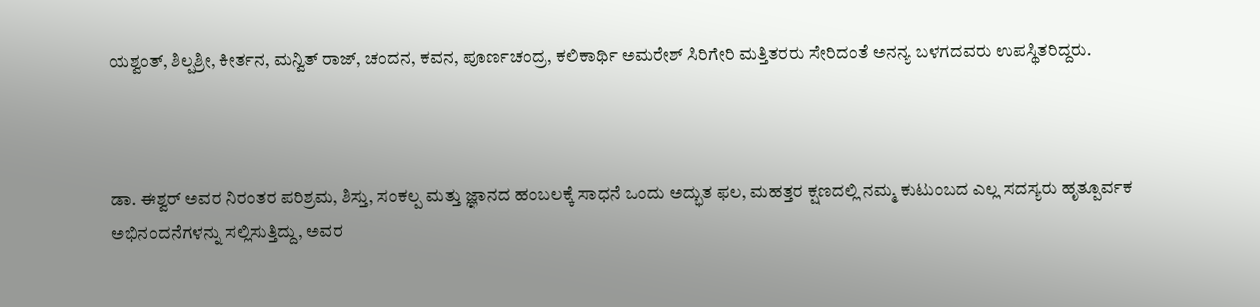ಯಶ್ವಂತ್, ಶಿಲ್ಪಶ್ರೀ, ಕೀರ್ತನ, ಮನ್ವಿತ್ ರಾಜ್, ಚಂದನ, ಕವನ, ಪೂರ್ಣಚಂದ್ರ, ಕಲಿಕಾರ್ಥಿ ಅಮರೇಶ್ ಸಿರಿಗೇರಿ ಮತ್ತಿತರರು ಸೇರಿದಂತೆ ಅನನ್ಯ ಬಳಗದವರು ಉಪಸ್ಥಿತರಿದ್ದರು.



ಡಾ. ಈಶ್ವರ್ ಅವರ ನಿರಂತರ ಪರಿಶ್ರಮ, ಶಿಸ್ತು, ಸಂಕಲ್ಪ ಮತ್ತು ಜ್ಞಾನದ ಹಂಬಲಕ್ಕೆ ಸಾಧನೆ ಒಂದು ಅದ್ಭುತ ಫಲ, ಮಹತ್ತರ ಕ್ಷಣದಲ್ಲಿ ನಮ್ಮ ಕುಟುಂಬದ ಎಲ್ಲ ಸದಸ್ಯರು ಹೃತ್ಪೂರ್ವಕ ಅಭಿನಂದನೆಗಳನ್ನು ಸಲ್ಲಿಸುತ್ತಿದ್ದು, ಅವರ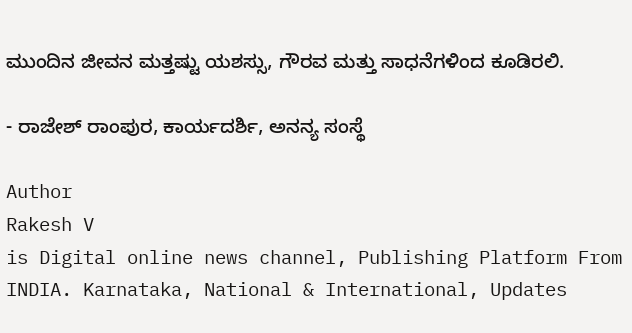ಮುಂದಿನ ಜೀವನ ಮತ್ತಷ್ಟು ಯಶಸ್ಸು, ಗೌರವ ಮತ್ತು ಸಾಧನೆಗಳಿಂದ ಕೂಡಿರಲಿ.

- ರಾಜೇಶ್ ರಾಂಪುರ, ಕಾರ್ಯದರ್ಶಿ, ಅನನ್ಯ ಸಂಸ್ಥೆ

Author
Rakesh V
is Digital online news channel, Publishing Platform From INDIA. Karnataka, National & International, Updates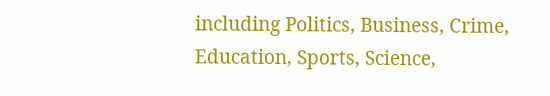including Politics, Business, Crime, Education, Sports, Science,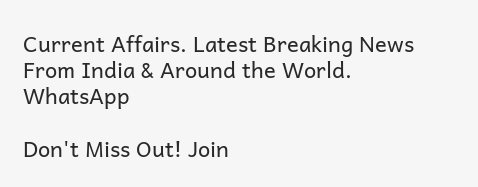Current Affairs. Latest Breaking News From India & Around the World.
WhatsApp

Don't Miss Out! Join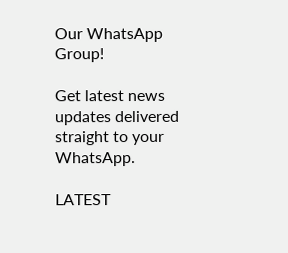Our WhatsApp Group!

Get latest news updates delivered straight to your WhatsApp.

LATEST